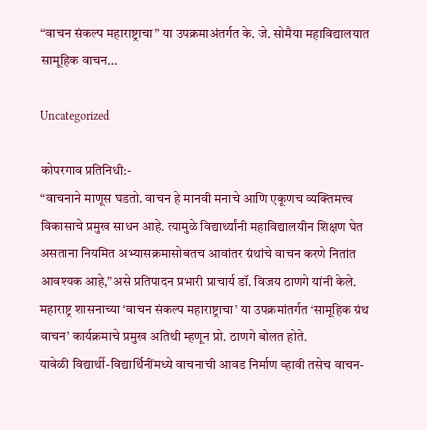“वाचन संकल्प महाराष्ट्राचा” या उपक्रमाअंतर्गत के. जे. सोमैया महाविद्यालयात सामूहिक वाचन…

Uncategorized

कोपरगाव प्रतिनिधी:-
“वाचनाने माणूस घडतो. वाचन हे मानवी मनाचे आणि एकूणच व्यक्तिमत्त्व विकासाचे प्रमुख साधन आहे. त्यामुळे विद्यार्थ्यांनी महाविद्यालयीन शिक्षण घेत असताना नियमित अभ्यासक्रमासोबतच आवांतर ग्रंथांचे वाचन करणे नितांत आवश्यक आहे,”असे प्रतिपादन प्रभारी प्राचार्य डॉ. विजय ठाणगे यांनी केले. महाराष्ट्र शासनाच्या ‘वाचन संकल्प महाराष्ट्राचा’ या उपक्रमांतर्गत ‘सामूहिक ग्रंथ वाचन’ कार्यक्रमाचे प्रमुख अतिथी म्हणून प्रो. ठाणगे बोलत होते.
यावेळी विद्यार्थी-विद्यार्थिनींमध्ये वाचनाची आवड निर्माण व्हावी तसेच वाचन-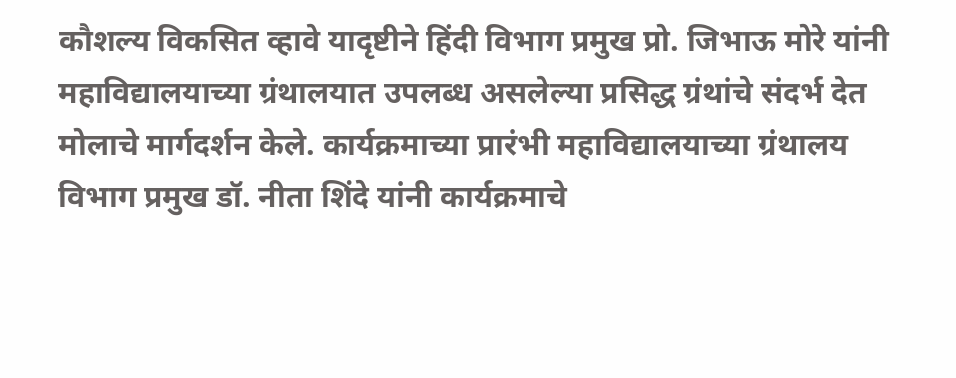कौशल्य विकसित व्हावे यादृष्टीने हिंदी विभाग प्रमुख प्रो. जिभाऊ मोरे यांनी महाविद्यालयाच्या ग्रंथालयात उपलब्ध असलेल्या प्रसिद्ध ग्रंथांचे संदर्भ देत मोलाचे मार्गदर्शन केले. कार्यक्रमाच्या प्रारंभी महाविद्यालयाच्या ग्रंथालय विभाग प्रमुख डॉ. नीता शिंदे यांनी कार्यक्रमाचे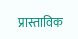प्रास्ताविक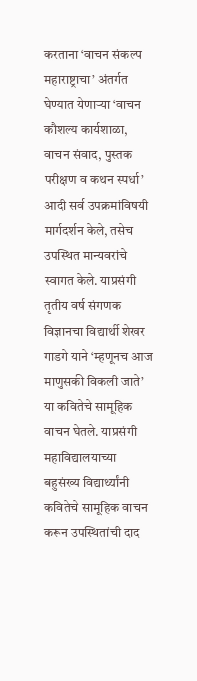करताना ‘वाचन संकल्प महाराष्ट्राचा’ अंतर्गत घेण्यात येणाऱ्या ‘वाचन कौशल्य कार्यशाळा, वाचन संवाद, पुस्तक परीक्षण व कथन स्पर्धा’ आदी सर्व उपक्रमांविषयी मार्गदर्शन केले, तसेच उपस्थित मान्यवरांचे स्वागत केले. याप्रसंगी तृतीय वर्ष संगणक विज्ञानचा विद्यार्थी शेखर गाडगे याने ‘म्हणूनच आज माणुसकी विकली जाते’ या कवितेचे सामूहिक वाचन घेतले. याप्रसंगी महाविद्यालयाच्या बहुसंख्य विद्यार्थ्यांनी कवितेचे सामूहिक वाचन करून उपस्थितांची दाद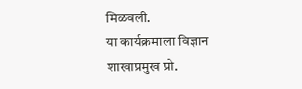मिळवली.
या कार्यक्रमाला विज्ञान शाखाप्रमुख प्रो.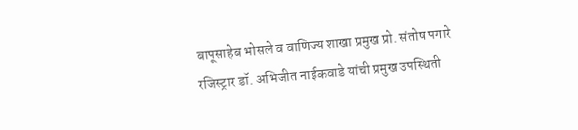बापूसाहेब भोसले व वाणिज्य शाखा प्रमुख प्रो. संतोष पगारे रजिस्ट्रार डॉ. अभिजीत नाईकवाडे यांची प्रमुख उपस्थिती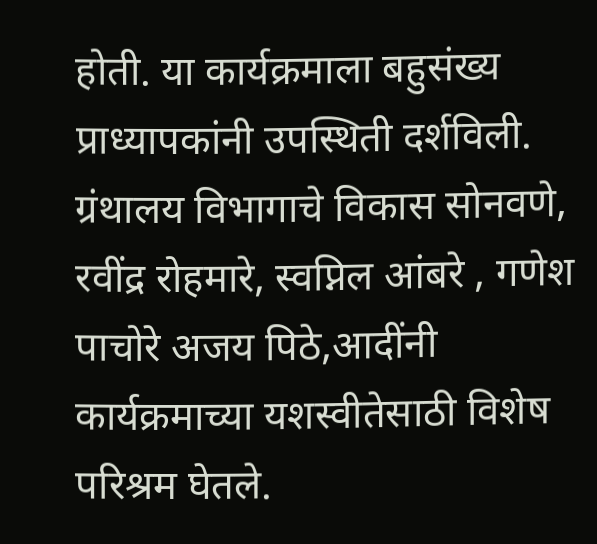होती. या कार्यक्रमाला बहुसंख्य प्राध्यापकांनी उपस्थिती दर्शविली. ग्रंथालय विभागाचे विकास सोनवणे, रवींद्र रोहमारे, स्वप्निल आंबरे , गणेश पाचोरे अजय पिठे,आदींनी कार्यक्रमाच्या यशस्वीतेसाठी विशेष परिश्रम घेतले.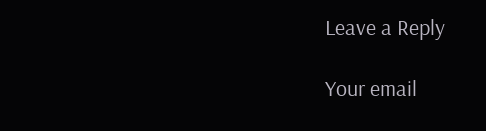Leave a Reply

Your email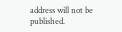address will not be published.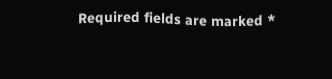Required fields are marked *